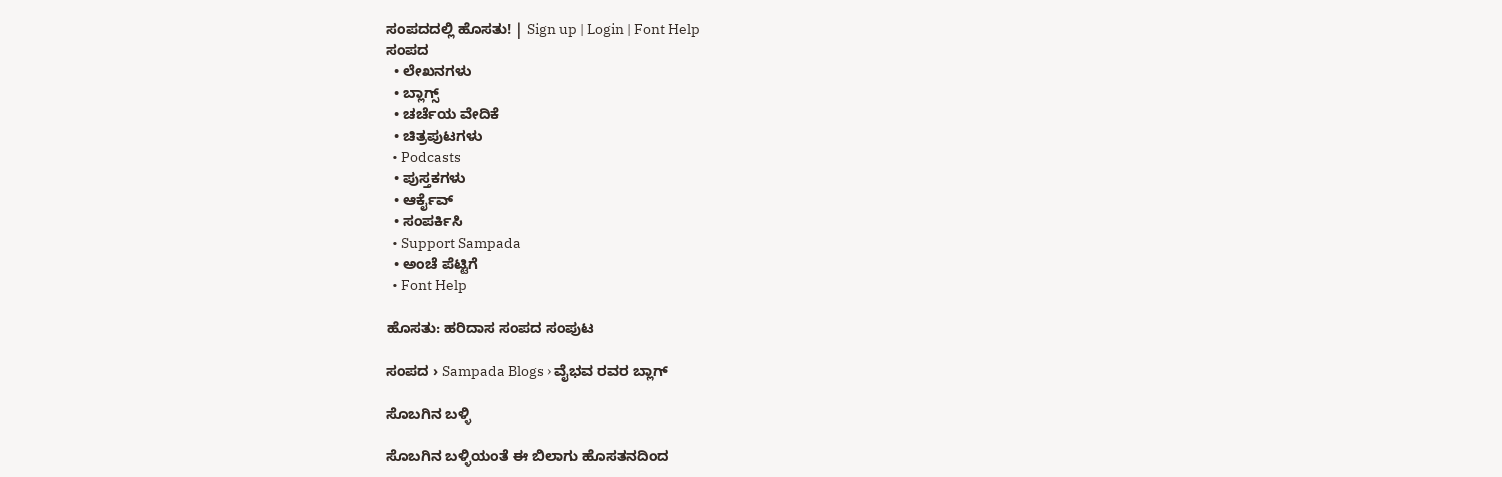ಸಂಪದದಲ್ಲಿ ಹೊಸತು! | Sign up | Login | Font Help
ಸಂಪದ
  • ಲೇಖನಗಳು
  • ಬ್ಲಾಗ್ಸ್
  • ಚರ್ಚೆಯ ವೇದಿಕೆ
  • ಚಿತ್ರಪುಟಗಳು
  • Podcasts
  • ಪುಸ್ತಕಗಳು
  • ಆರ್ಕೈವ್
  • ಸಂಪರ್ಕಿಸಿ
  • Support Sampada
  • ಅಂಚೆ ಪೆಟ್ಟಿಗೆ
  • Font Help

ಹೊಸತು: ಹರಿದಾಸ ಸಂಪದ ಸಂಪುಟ

ಸಂಪದ › Sampada Blogs › ವೈಭವ ರವರ ಬ್ಲಾಗ್

ಸೊಬಗಿನ ಬಳ್ಳಿ

ಸೊಬಗಿನ ಬಳ್ಳಿಯಂತೆ ಈ ಬಿಲಾಗು ಹೊಸತನದಿಂದ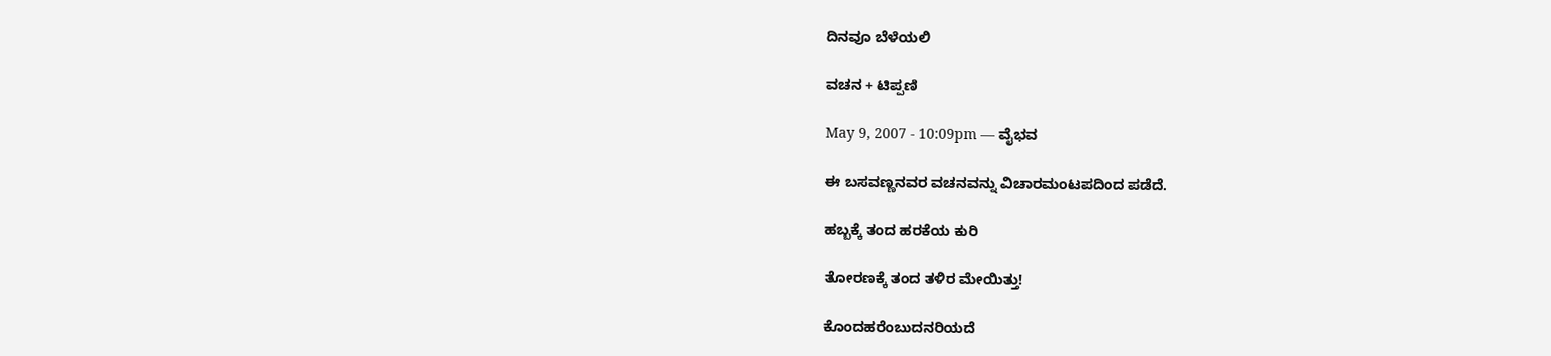ದಿನವೂ ಬೆಳೆಯಲಿ

ವಚನ + ಟಿಪ್ಪಣಿ

May 9, 2007 - 10:09pm — ವೈಭವ

ಈ ಬಸವಣ್ಣನವರ ವಚನವನ್ನು ವಿಚಾರಮಂಟಪದಿಂದ ಪಡೆದೆ.

ಹಬ್ಬಕ್ಕೆ ತಂದ ಹರಕೆಯ ಕುರಿ

ತೋರಣಕ್ಕೆ ತಂದ ತಳಿರ ಮೇಯಿತ್ತು!

ಕೊಂದಹರೆಂಬುದನರಿಯದೆ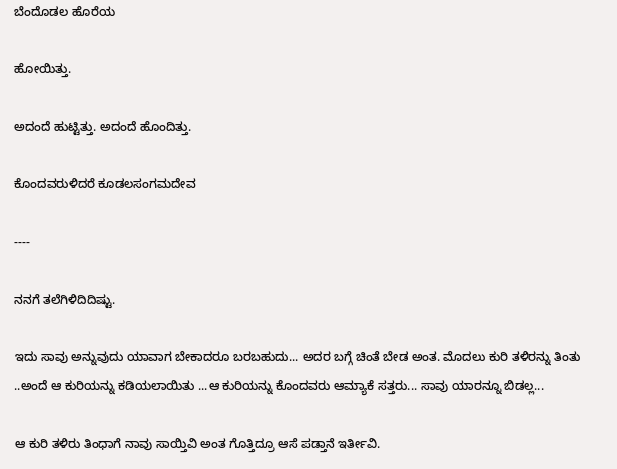ಬೆಂದೊಡಲ ಹೊರೆಯ

ಹೋಯಿತ್ತು.

ಅದಂದೆ ಹುಟ್ಟಿತ್ತು. ಅದಂದೆ ಹೊಂದಿತ್ತು.

ಕೊಂದವರುಳಿದರೆ ಕೂಡಲಸಂಗಮದೇವ

----

ನನಗೆ ತಲೆಗಿಳಿದಿದಿಷ್ಟು.

ಇದು ಸಾವು ಅನ್ನುವುದು ಯಾವಾಗ ಬೇಕಾದರೂ ಬರಬಹುದು... ಅದರ ಬಗ್ಗೆ ಚಿಂತೆ ಬೇಡ ಅಂತ. ಮೊದಲು ಕುರಿ ತಳಿರನ್ನು ತಿಂತು ..ಅಂದೆ ಆ ಕುರಿಯನ್ನು ಕಡಿಯಲಾಯಿತು ...ಆ ಕುರಿಯನ್ನು ಕೊಂದವರು ಆಮ್ಯಾಕೆ ಸತ್ತರು... ಸಾವು ಯಾರನ್ನೂ ಬಿಡಲ್ಲ...

ಆ ಕುರಿ ತಳಿರು ತಿಂಧಾಗೆ ನಾವು ಸಾಯ್ತಿವಿ ಅಂತ ಗೊತ್ತಿದ್ರೂ ಆಸೆ ಪಡ್ತಾನೆ ಇರ್ತೀವಿ.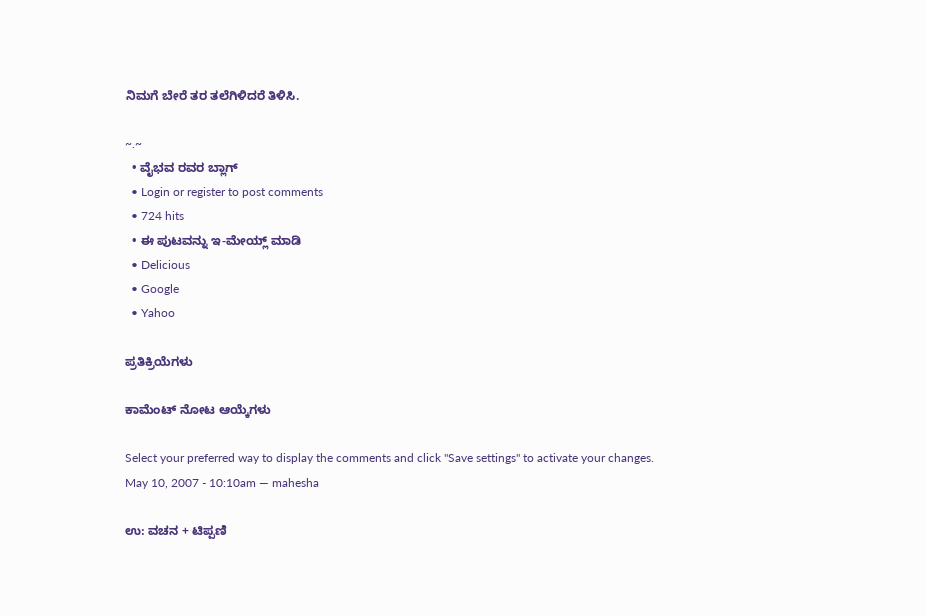ನಿಮಗೆ ಬೇರೆ ತರ ತಲೆಗಿಳಿದರೆ ತಿಳಿಸಿ.

~.~
  • ವೈಭವ ರವರ ಬ್ಲಾಗ್
  • Login or register to post comments
  • 724 hits
  • ಈ ಪುಟವನ್ನು ಇ-ಮೇಯ್ಲ್ ಮಾಡಿ
  • Delicious
  • Google
  • Yahoo

ಪ್ರತಿಕ್ರಿಯೆಗಳು

ಕಾಮೆಂಟ್ ನೋಟ ಆಯ್ಕೆಗಳು

Select your preferred way to display the comments and click "Save settings" to activate your changes.
May 10, 2007 - 10:10am — mahesha

ಉ: ವಚನ + ಟಿಪ್ಪಣಿ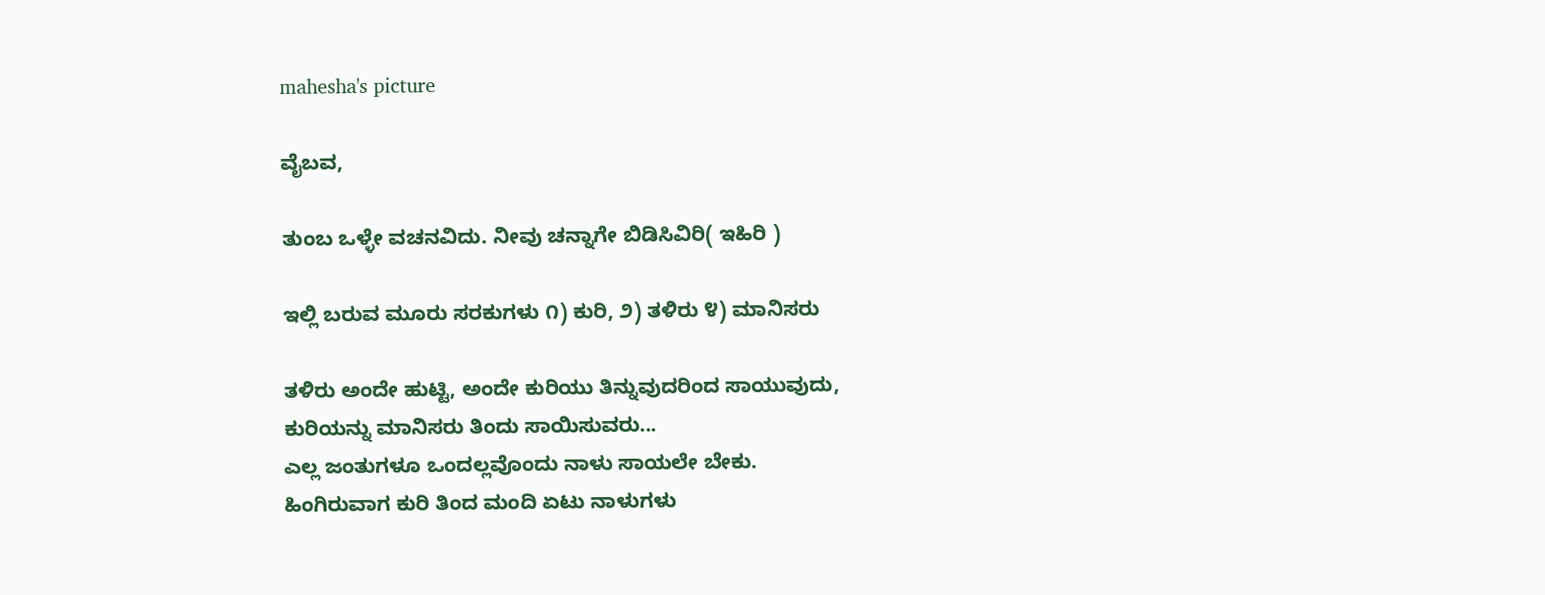mahesha's picture

ವೈಬವ,

ತುಂಬ ಒಳ್ಳೇ ವಚನವಿದು. ನೀವು ಚನ್ನಾಗೇ ಬಿಡಿಸಿವಿರಿ( ಇಹಿರಿ )

ಇಲ್ಲಿ ಬರುವ ಮೂರು ಸರಕುಗಳು ೧) ಕುರಿ, ೨) ತಳಿರು ೪) ಮಾನಿಸರು

ತಳಿರು ಅಂದೇ ಹುಟ್ಟಿ, ಅಂದೇ ಕುರಿಯು ತಿನ್ನುವುದರಿಂದ ಸಾಯುವುದು,
ಕುರಿಯನ್ನು ಮಾನಿಸರು ತಿಂದು ಸಾಯಿಸುವರು...
ಎಲ್ಲ ಜಂತುಗಳೂ ಒಂದಲ್ಲವೊಂದು ನಾಳು ಸಾಯಲೇ ಬೇಕು.
ಹಿಂಗಿರುವಾಗ ಕುರಿ ತಿಂದ ಮಂದಿ ಏಟು ನಾಳುಗಳು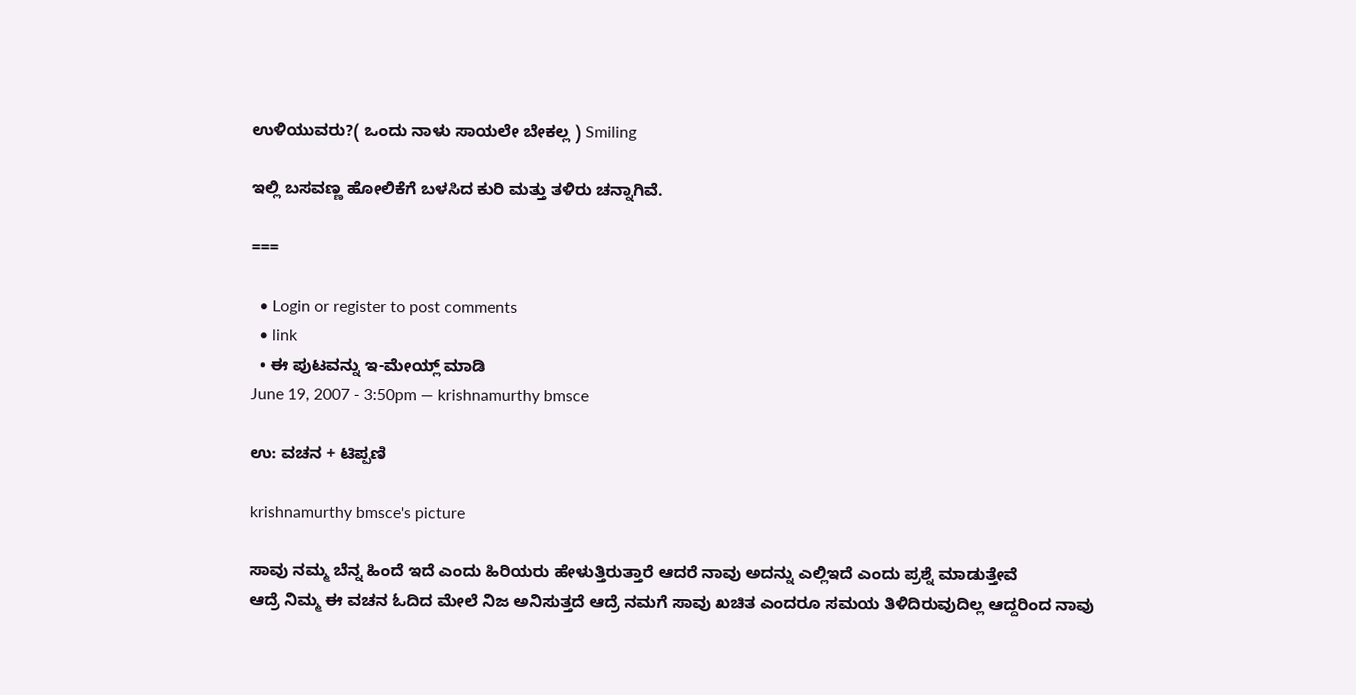ಉಳಿಯುವರು?( ಒಂದು ನಾಳು ಸಾಯಲೇ ಬೇಕಲ್ಲ ) Smiling

ಇಲ್ಲಿ ಬಸವಣ್ಣ ಹೋಲಿಕೆಗೆ ಬಳಸಿದ ಕುರಿ ಮತ್ತು ತಳಿರು ಚನ್ನಾಗಿವೆ.

===

  • Login or register to post comments
  • link
  • ಈ ಪುಟವನ್ನು ಇ-ಮೇಯ್ಲ್ ಮಾಡಿ
June 19, 2007 - 3:50pm — krishnamurthy bmsce

ಉ: ವಚನ + ಟಿಪ್ಪಣಿ

krishnamurthy bmsce's picture

ಸಾವು ನಮ್ಮ ಬೆನ್ನ ಹಿಂದೆ ಇದೆ ಎಂದು ಹಿರಿಯರು ಹೇಳುತ್ತಿರುತ್ತಾರೆ ಆದರೆ ನಾವು ಅದನ್ನು ಎಲ್ಲಿಇದೆ ಎಂದು ಪ್ರಶ್ನೆ ಮಾಡುತ್ತೇವೆ
ಆದ್ರೆ ನಿಮ್ಮ ಈ ವಚನ ಓದಿದ ಮೇಲೆ ನಿಜ ಅನಿಸುತ್ತದೆ ಆದ್ರೆ ನಮಗೆ ಸಾವು ಖಚಿತ ಎಂದರೂ ಸಮಯ ತಿಳಿದಿರುವುದಿಲ್ಲ ಆದ್ದರಿಂದ ನಾವು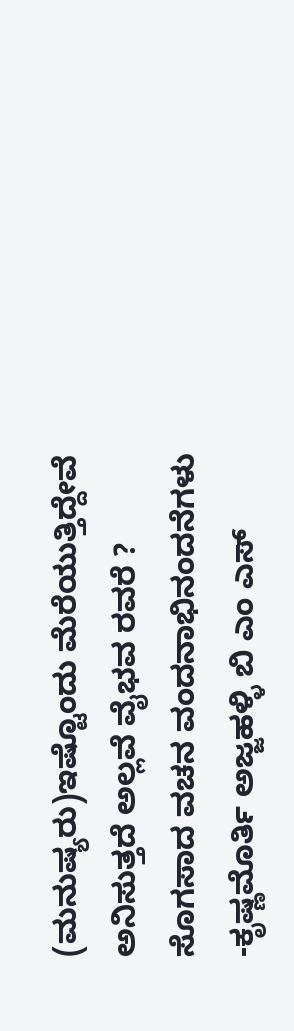(ಮನುಷ್ಯರು)ಇಷ್ಟೊಂದು ಮೆರೆಯುತ್ತಿದ್ದೇವೆ ಅನಿಸುತ್ತದೆ ಅಲ್ಲವೆ ವೈಭವ ರವರೆ ?
ಸೊಗಸಾದ ವಚನ ವಂದನಾಭಿನಂದನೆಗಳು
-ಕೃಷ್ಣಮೊರ್ತಿ ಅಜ್ಜಹಳ್ಳಿ ಬಿ ಎಂ ಎಸ್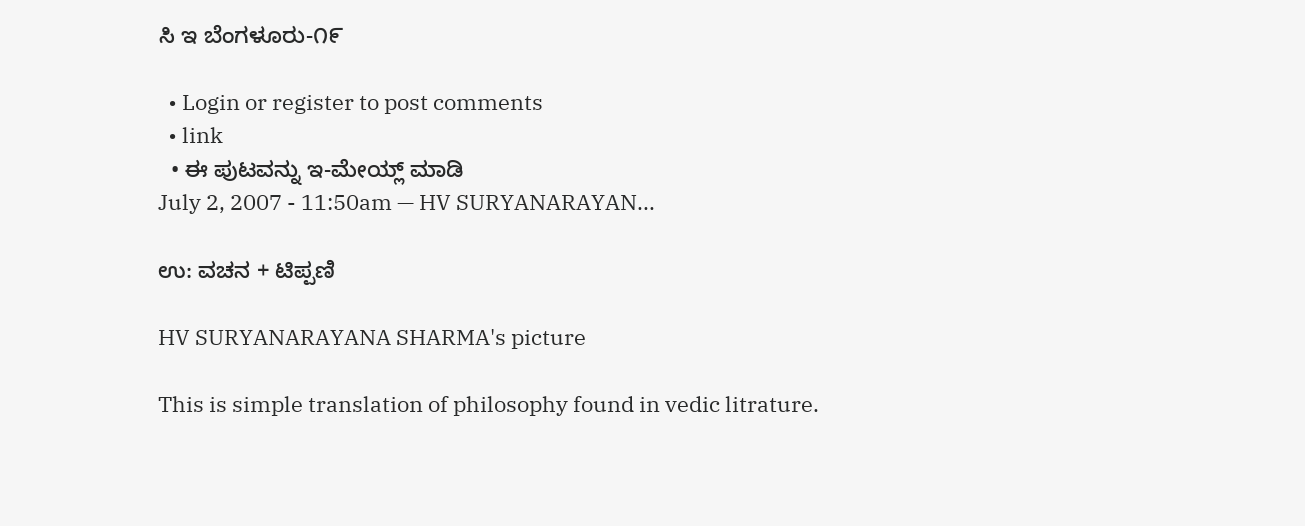ಸಿ ಇ ಬೆಂಗಳೂರು-೧೯

  • Login or register to post comments
  • link
  • ಈ ಪುಟವನ್ನು ಇ-ಮೇಯ್ಲ್ ಮಾಡಿ
July 2, 2007 - 11:50am — HV SURYANARAYAN...

ಉ: ವಚನ + ಟಿಪ್ಪಣಿ

HV SURYANARAYANA SHARMA's picture

This is simple translation of philosophy found in vedic litrature.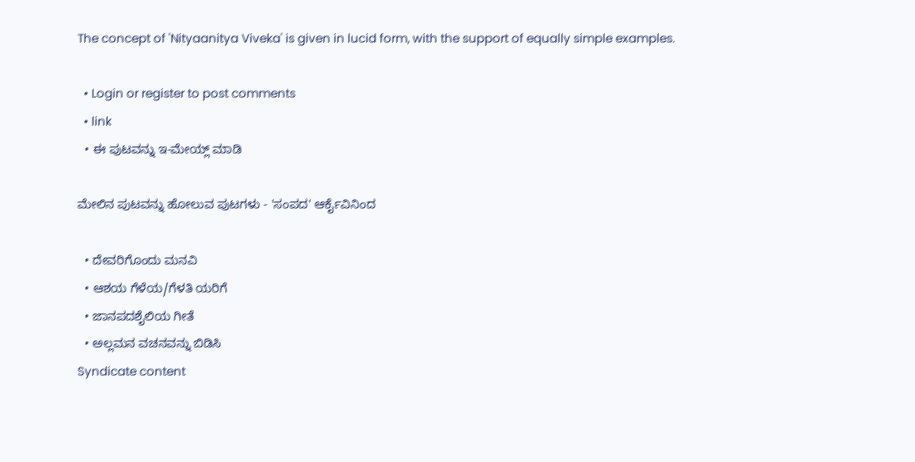The concept of 'Nityaanitya Viveka' is given in lucid form, with the support of equally simple examples.

  • Login or register to post comments
  • link
  • ಈ ಪುಟವನ್ನು ಇ-ಮೇಯ್ಲ್ ಮಾಡಿ

ಮೇಲಿನ ಪುಟವನ್ನು ಹೋಲುವ ಪುಟಗಳು - 'ಸಂಪದ' ಆರ್ಕೈವಿನಿಂದ

  • ದೇವರಿಗೊಂದು ಮನವಿ
  • ಆಶಯ ಗೆಳೆಯ/ಗೆಳತಿ ಯರಿಗೆ
  • ಜಾನಪದಶೈಲಿಯ ಗೀತೆ
  • ಅಲ್ಲಮನ ವಚನವನ್ನು ಬಿಡಿಸಿ
Syndicate content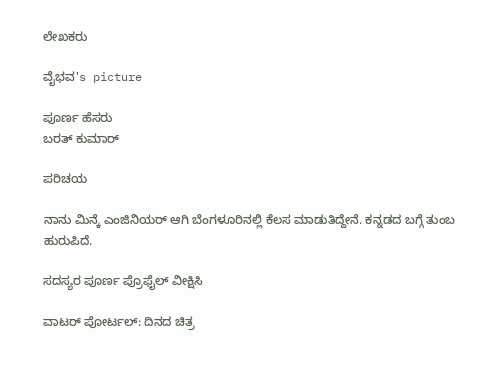ಲೇಖಕರು

ವೈಭವ's picture

ಪೂರ್ಣ ಹೆಸರು
ಬರತ್ ಕುಮಾರ್

ಪರಿಚಯ

ನಾನು ಮಿನ್ಕೆ ಎಂಜಿನಿಯರ್ ಆಗಿ ಬೆಂಗಳೂರಿನಲ್ಲಿ ಕೆಲಸ ಮಾಡುತಿದ್ದೇನೆ. ಕನ್ನಡದ ಬಗ್ಗೆ ತುಂಬ ಹುರುಪಿದೆ.

ಸದಸ್ಯರ ಪೂರ್ಣ ಪ್ರೊಫೈಲ್ ವೀಕ್ಷಿಸಿ

ವಾಟರ್ ಪೋರ್ಟಲ್: ದಿನದ ಚಿತ್ರ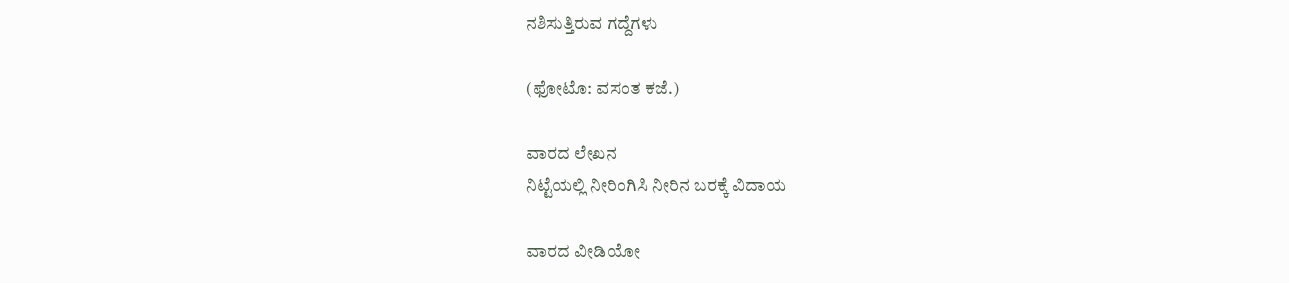ನಶಿಸುತ್ತಿರುವ ಗದ್ದೆಗಳು

(ಫೋಟೊ: ವಸಂತ ಕಜೆ.)

ವಾರದ ಲೇಖನ
ನಿಟ್ಟೆಯಲ್ಲಿ ನೀರಿಂಗಿಸಿ ನೀರಿನ ಬರಕ್ಕೆ ವಿದಾಯ

ವಾರದ ವೀಡಿಯೋ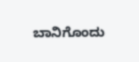ಬಾನಿಗೊಂದು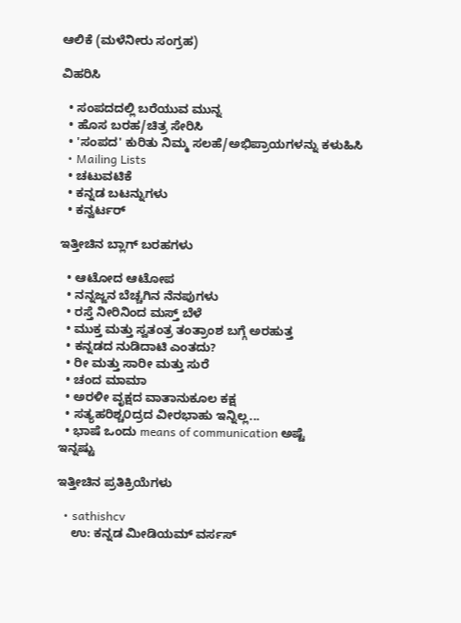ಆಲಿಕೆ (ಮಳೆನೀರು ಸಂಗ್ರಹ)

ವಿಹರಿಸಿ

  • ಸಂಪದದಲ್ಲಿ ಬರೆಯುವ ಮುನ್ನ
  • ಹೊಸ ಬರಹ/ಚಿತ್ರ ಸೇರಿಸಿ
  • 'ಸಂಪದ' ಕುರಿತು ನಿಮ್ಮ ಸಲಹೆ/ಅಭಿಪ್ರಾಯಗಳನ್ನು ಕಳುಹಿಸಿ
  • Mailing Lists
  • ಚಟುವಟಿಕೆ
  • ಕನ್ನಡ ಬಟನ್ನುಗಳು
  • ಕನ್ವರ್ಟರ್

ಇತ್ತೀಚಿನ ಬ್ಲಾಗ್ ಬರಹಗಳು

  • ಆಟೋದ ಆಟೋಪ
  • ನನ್ನಜ್ಜನ ಬೆಚ್ಚಗಿನ ನೆನಪುಗಳು
  • ರಸ್ತೆ ನೀರಿನಿಂದ ಮಸ್ತ್ ಬೆಳೆ
  • ಮುಕ್ತ ಮತ್ತು ಸ್ವತಂತ್ರ ತಂತ್ರಾಂಶ ಬಗ್ಗೆ ಅರಹುತ್ತ
  • ಕನ್ನಡದ ನುಡಿದಾಟಿ ಎಂತದು?
  • ರೀ ಮತ್ತು ಸಾರೀ ಮತ್ತು ಸುರೆ
  • ಚಂದ ಮಾಮಾ
  • ಅರಳೀ ವೃಕ್ಷದ ವಾತಾನುಕೂಲ ಕಕ್ಷ
  • ಸತ್ಯಹರಿಶ್ಚ೦ದ್ರದ ವೀರಭಾಹು ಇನ್ನಿಲ್ಲ...
  • ಭಾಷೆ ಒಂದು means of communication ಅಷ್ಟೆ
ಇನ್ನಷ್ಟು

ಇತ್ತೀಚಿನ ಪ್ರತಿಕ್ರಿಯೆಗಳು

  • sathishcv
    ಉ: ಕನ್ನಡ ಮೀಡಿಯಮ್ ವರ್ಸಸ್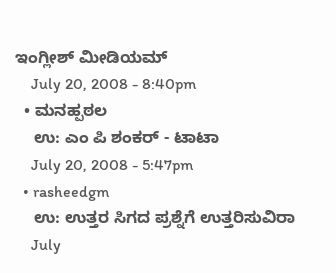ಇಂಗ್ಲೀಶ್ ಮೀಡಿಯಮ್
    July 20, 2008 - 8:40pm
  • ಮನಹ್ಪಠಲ
    ಉ: ಎಂ ಪಿ ಶಂಕರ್ - ಟಾಟಾ
    July 20, 2008 - 5:47pm
  • rasheedgm
    ಉ: ಉತ್ತರ ಸಿಗದ ಪ್ರಶ್ನೆಗೆ ಉತ್ತರಿಸುವಿರಾ
    July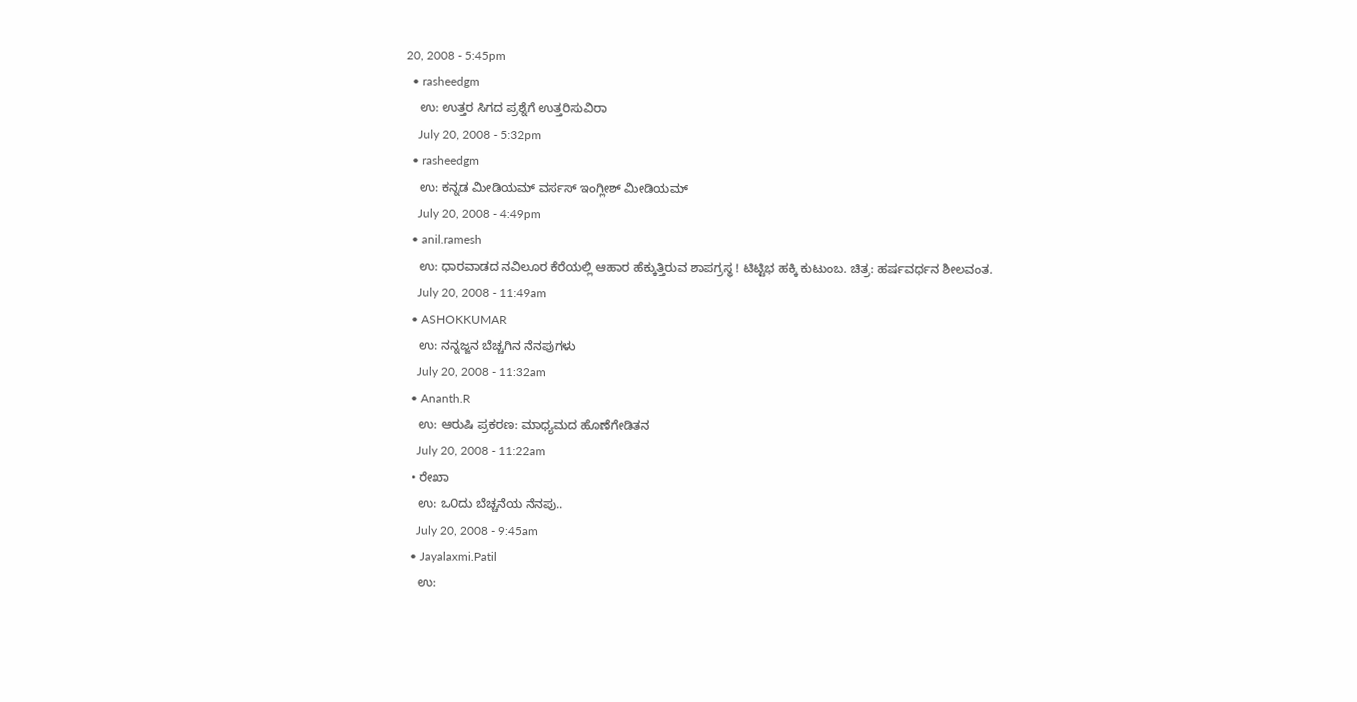20, 2008 - 5:45pm
  • rasheedgm
    ಉ: ಉತ್ತರ ಸಿಗದ ಪ್ರಶ್ನೆಗೆ ಉತ್ತರಿಸುವಿರಾ
    July 20, 2008 - 5:32pm
  • rasheedgm
    ಉ: ಕನ್ನಡ ಮೀಡಿಯಮ್ ವರ್ಸಸ್ ಇಂಗ್ಲೀಶ್ ಮೀಡಿಯಮ್
    July 20, 2008 - 4:49pm
  • anil.ramesh
    ಉ: ಧಾರವಾಡದ ನವಿಲೂರ ಕೆರೆಯಲ್ಲಿ ಆಹಾರ ಹೆಕ್ಕುತ್ತಿರುವ ಶಾಪಗ್ರಸ್ಥ ! ಟಿಟ್ಟಿಭ ಹಕ್ಕಿ ಕುಟುಂಬ. ಚಿತ್ರ: ಹರ್ಷವರ್ಧನ ಶೀಲವಂತ.
    July 20, 2008 - 11:49am
  • ASHOKKUMAR
    ಉ: ನನ್ನಜ್ಜನ ಬೆಚ್ಚಗಿನ ನೆನಪುಗಳು
    July 20, 2008 - 11:32am
  • Ananth.R
    ಉ: ಆರುಷಿ ಪ್ರಕರಣ: ಮಾಧ್ಯಮದ ಹೊಣೆಗೇಡಿತನ
    July 20, 2008 - 11:22am
  • ರೇಖಾ
    ಉ: ಒ೦ದು ಬೆಚ್ಚನೆಯ ನೆನಪು..
    July 20, 2008 - 9:45am
  • Jayalaxmi.Patil
    ಉ: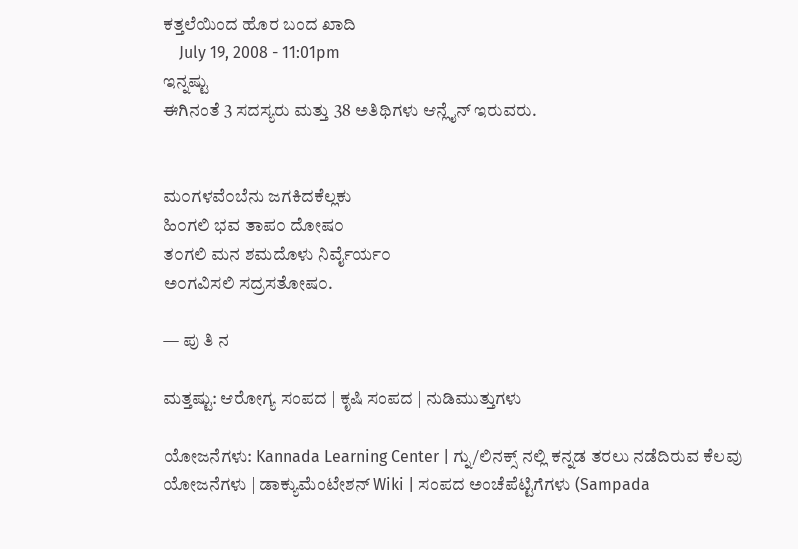ಕತ್ತಲೆಯಿಂದ ಹೊರ ಬಂದ ಖಾದಿ
    July 19, 2008 - 11:01pm
ಇನ್ನಷ್ಟು
ಈಗಿನಂತೆ 3 ಸದಸ್ಯರು ಮತ್ತು 38 ಅತಿಥಿಗಳು ಆನ್ಲೈನ್ ಇರುವರು.


ಮ೦ಗಳವೆ೦ಬೆನು ಜಗಕಿದಕೆಲ್ಲಕು
ಹಿ೦ಗಲಿ ಭವ ತಾಪ೦ ದೋಷ೦
ತ೦ಗಲಿ ಮನ ಶಮದೊಳು ನಿರ್ವೈರ್ಯ೦
ಅ೦ಗವಿಸಲಿ ಸದ್ರಸತೋಷ೦.

— ಪು ತಿ ನ

ಮತ್ತಷ್ಟು: ಆರೋಗ್ಯ ಸಂಪದ | ಕೃಷಿ ಸಂಪದ | ನುಡಿಮುತ್ತುಗಳು

ಯೋಜನೆಗಳು: Kannada Learning Center | ಗ್ನು/ಲಿನಕ್ಸ್ ನಲ್ಲಿ ಕನ್ನಡ ತರಲು ನಡೆದಿರುವ ಕೆಲವು ಯೋಜನೆಗಳು | ಡಾಕ್ಯುಮೆಂಟೇಶನ್ Wiki | ಸಂಪದ ಅಂಚೆಪೆಟ್ಟಿಗೆಗಳು (Sampada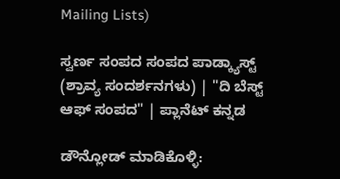Mailing Lists)

ಸ್ವರ್ಣ ಸಂಪದ ಸಂಪದ ಪಾಡ್ಕ್ಯಾಸ್ಟ್ (ಶ್ರಾವ್ಯ ಸಂದರ್ಶನಗಳು) | "ದಿ ಬೆಸ್ಟ್ ಆಫ್ ಸಂಪದ" | ಪ್ಲಾನೆಟ್ ಕನ್ನಡ

ಡೌನ್ಲೋಡ್ ಮಾಡಿಕೊಳ್ಳಿ: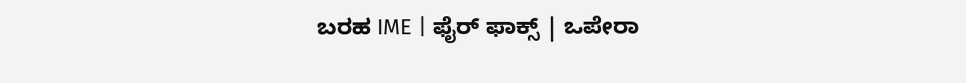ಬರಹ IME | ಫೈರ್ ಫಾಕ್ಸ್ | ಒಪೇರಾ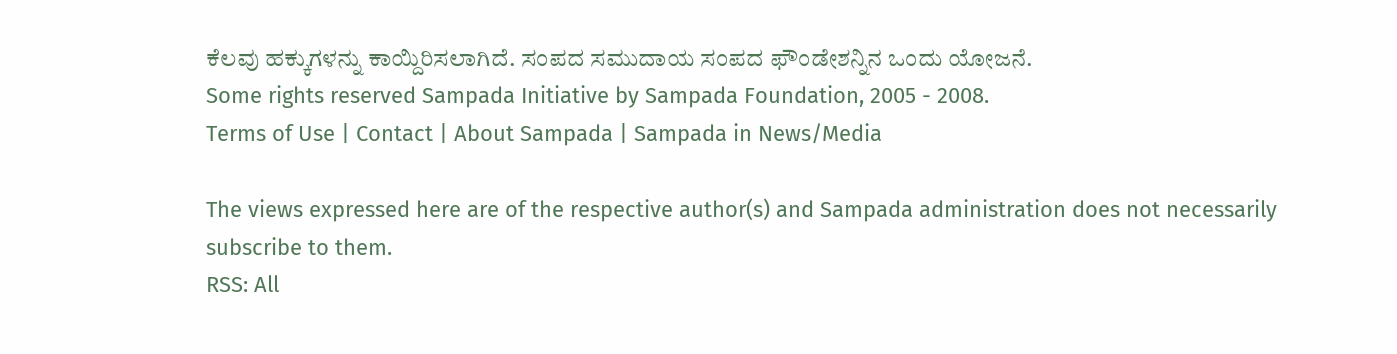ಕೆಲವು ಹಕ್ಕುಗಳನ್ನು ಕಾಯ್ದಿರಿಸಲಾಗಿದೆ. ಸಂಪದ ಸಮುದಾಯ ಸಂಪದ ಫೌಂಡೇಶನ್ನಿನ ಒಂದು ಯೋಜನೆ.
Some rights reserved Sampada Initiative by Sampada Foundation, 2005 - 2008.
Terms of Use | Contact | About Sampada | Sampada in News/Media

The views expressed here are of the respective author(s) and Sampada administration does not necessarily subscribe to them.
RSS: All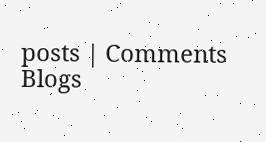posts | Comments
Blogs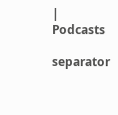| Podcasts

separator